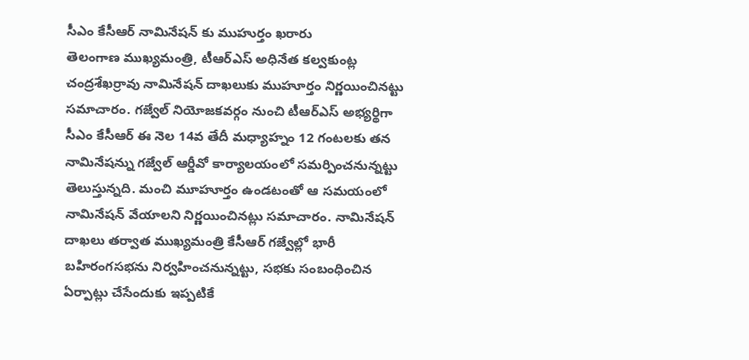సీఎం కేసీఆర్ నామినేషన్ కు ముహుర్తం ఖరారు
తెలంగాణ ముఖ్యమంత్రి, టీఆర్ఎస్ అధినేత కల్వకుంట్ల చంద్రశేఖర్రావు నామినేషన్ దాఖలుకు ముహూర్తం నిర్ణయించినట్టు సమాచారం. గజ్వేల్ నియోజకవర్గం నుంచి టీఆర్ఎస్ అభ్యర్థిగా సీఎం కేసీఆర్ ఈ నెల 14వ తేదీ మధ్యాహ్నం 12 గంటలకు తన నామినేషన్ను గజ్వేల్ ఆర్డీవో కార్యాలయంలో సమర్పించనున్నట్టు తెలుస్తున్నది. మంచి మూహూర్తం ఉండటంతో ఆ సమయంలో నామినేషన్ వేయాలని నిర్ణయించినట్లు సమాచారం. నామినేషన్ దాఖలు తర్వాత ముఖ్యమంత్రి కేసీఆర్ గజ్వేల్లో భారీ బహిరంగసభను నిర్వహించనున్నట్టు, సభకు సంబంధించిన ఏర్పాట్లు చేసేందుకు ఇప్పటికే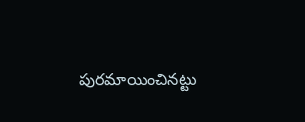పురమాయించినట్టు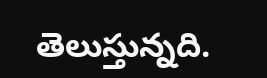తెలుస్తున్నది.